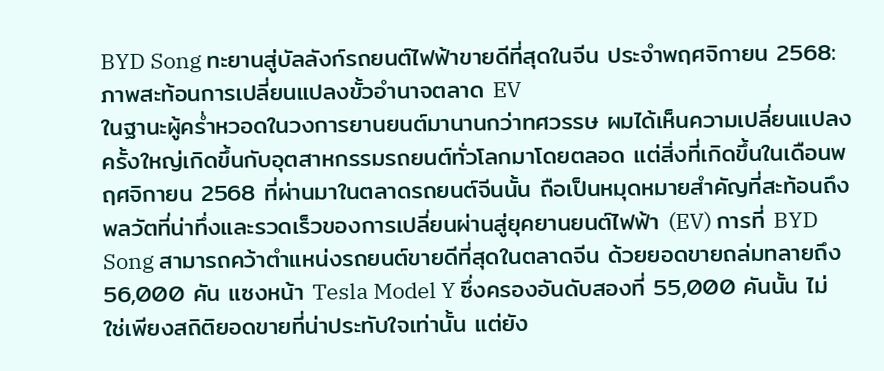BYD Song ทะยานสู่บัลลังก์รถยนต์ไฟฟ้าขายดีที่สุดในจีน ประจำพฤศจิกายน 2568: ภาพสะท้อนการเปลี่ยนแปลงขั้วอำนาจตลาด EV
ในฐานะผู้คร่ำหวอดในวงการยานยนต์มานานกว่าทศวรรษ ผมได้เห็นความเปลี่ยนแปลงครั้งใหญ่เกิดขึ้นกับอุตสาหกรรมรถยนต์ทั่วโลกมาโดยตลอด แต่สิ่งที่เกิดขึ้นในเดือนพฤศจิกายน 2568 ที่ผ่านมาในตลาดรถยนต์จีนนั้น ถือเป็นหมุดหมายสำคัญที่สะท้อนถึงพลวัตที่น่าทึ่งและรวดเร็วของการเปลี่ยนผ่านสู่ยุคยานยนต์ไฟฟ้า (EV) การที่ BYD Song สามารถคว้าตำแหน่งรถยนต์ขายดีที่สุดในตลาดจีน ด้วยยอดขายถล่มทลายถึง 56,000 คัน แซงหน้า Tesla Model Y ซึ่งครองอันดับสองที่ 55,000 คันนั้น ไม่ใช่เพียงสถิติยอดขายที่น่าประทับใจเท่านั้น แต่ยัง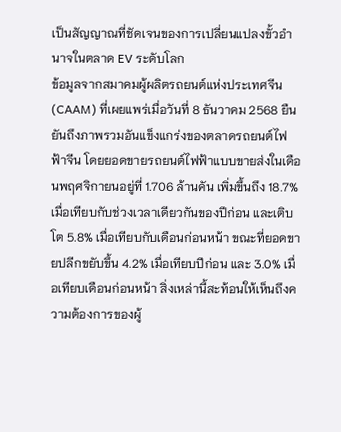เป็นสัญญาณที่ชัดเจนของการเปลี่ยนแปลงขั้วอำนาจในตลาด EV ระดับโลก
ข้อมูลจากสมาคมผู้ผลิตรถยนต์แห่งประเทศจีน (CAAM) ที่เผยแพร่เมื่อวันที่ 8 ธันวาคม 2568 ยืนยันถึงภาพรวมอันแข็งแกร่งของตลาดรถยนต์ไฟฟ้าจีน โดยยอดขายรถยนต์ไฟฟ้าแบบขายส่งในเดือนพฤศจิกายนอยู่ที่ 1.706 ล้านคัน เพิ่มขึ้นถึง 18.7% เมื่อเทียบกับช่วงเวลาเดียวกันของปีก่อน และเติบโต 5.8% เมื่อเทียบกับเดือนก่อนหน้า ขณะที่ยอดขายปลีกขยับขึ้น 4.2% เมื่อเทียบปีก่อน และ 3.0% เมื่อเทียบเดือนก่อนหน้า สิ่งเหล่านี้สะท้อนให้เห็นถึงความต้องการของผู้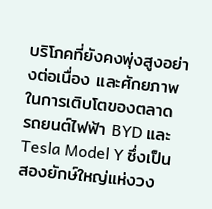บริโภคที่ยังคงพุ่งสูงอย่างต่อเนื่อง และศักยภาพในการเติบโตของตลาด รถยนต์ไฟฟ้า BYD และ Tesla Model Y ซึ่งเป็นสองยักษ์ใหญ่แห่งวง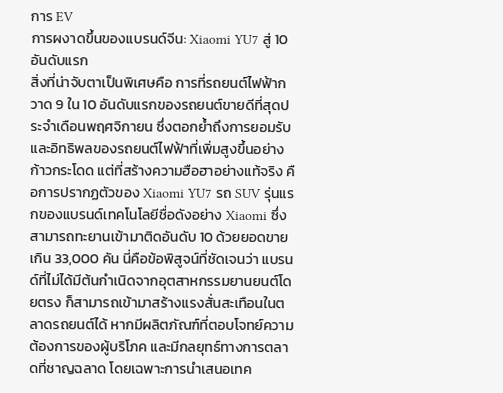การ EV
การผงาดขึ้นของแบรนด์จีน: Xiaomi YU7 สู่ 10 อันดับแรก
สิ่งที่น่าจับตาเป็นพิเศษคือ การที่รถยนต์ไฟฟ้ากวาด 9 ใน 10 อันดับแรกของรถยนต์ขายดีที่สุดประจำเดือนพฤศจิกายน ซึ่งตอกย้ำถึงการยอมรับและอิทธิพลของรถยนต์ไฟฟ้าที่เพิ่มสูงขึ้นอย่างก้าวกระโดด แต่ที่สร้างความฮือฮาอย่างแท้จริง คือการปรากฏตัวของ Xiaomi YU7 รถ SUV รุ่นแรกของแบรนด์เทคโนโลยีชื่อดังอย่าง Xiaomi ซึ่งสามารถทะยานเข้ามาติดอันดับ 10 ด้วยยอดขายเกิน 33,000 คัน นี่คือข้อพิสูจน์ที่ชัดเจนว่า แบรนด์ที่ไม่ได้มีต้นกำเนิดจากอุตสาหกรรมยานยนต์โดยตรง ก็สามารถเข้ามาสร้างแรงสั่นสะเทือนในตลาดรถยนต์ได้ หากมีผลิตภัณฑ์ที่ตอบโจทย์ความต้องการของผู้บริโภค และมีกลยุทธ์ทางการตลาดที่ชาญฉลาด โดยเฉพาะการนำเสนอเทค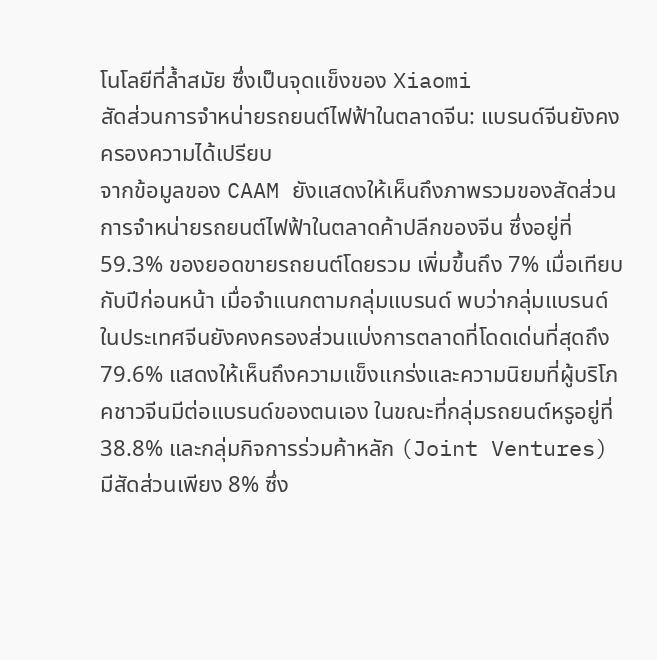โนโลยีที่ล้ำสมัย ซึ่งเป็นจุดแข็งของ Xiaomi
สัดส่วนการจำหน่ายรถยนต์ไฟฟ้าในตลาดจีน: แบรนด์จีนยังคงครองความได้เปรียบ
จากข้อมูลของ CAAM ยังแสดงให้เห็นถึงภาพรวมของสัดส่วนการจำหน่ายรถยนต์ไฟฟ้าในตลาดค้าปลีกของจีน ซึ่งอยู่ที่ 59.3% ของยอดขายรถยนต์โดยรวม เพิ่มขึ้นถึง 7% เมื่อเทียบกับปีก่อนหน้า เมื่อจำแนกตามกลุ่มแบรนด์ พบว่ากลุ่มแบรนด์ในประเทศจีนยังคงครองส่วนแบ่งการตลาดที่โดดเด่นที่สุดถึง 79.6% แสดงให้เห็นถึงความแข็งแกร่งและความนิยมที่ผู้บริโภคชาวจีนมีต่อแบรนด์ของตนเอง ในขณะที่กลุ่มรถยนต์หรูอยู่ที่ 38.8% และกลุ่มกิจการร่วมค้าหลัก (Joint Ventures) มีสัดส่วนเพียง 8% ซึ่ง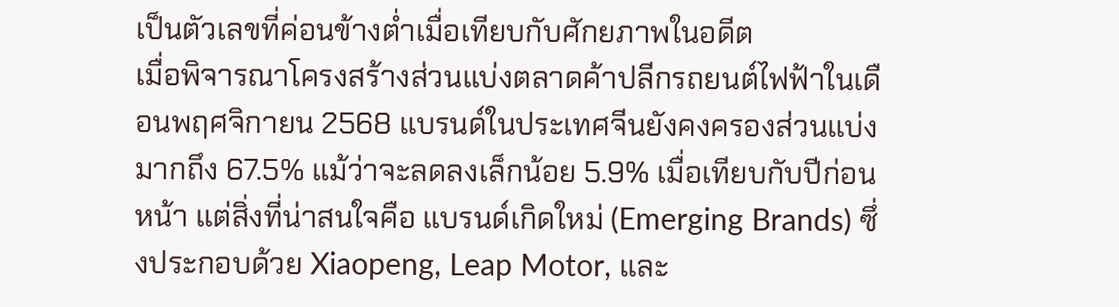เป็นตัวเลขที่ค่อนข้างต่ำเมื่อเทียบกับศักยภาพในอดีต
เมื่อพิจารณาโครงสร้างส่วนแบ่งตลาดค้าปลีกรถยนต์ไฟฟ้าในเดือนพฤศจิกายน 2568 แบรนด์ในประเทศจีนยังคงครองส่วนแบ่งมากถึง 67.5% แม้ว่าจะลดลงเล็กน้อย 5.9% เมื่อเทียบกับปีก่อนหน้า แต่สิ่งที่น่าสนใจคือ แบรนด์เกิดใหม่ (Emerging Brands) ซึ่งประกอบด้วย Xiaopeng, Leap Motor, และ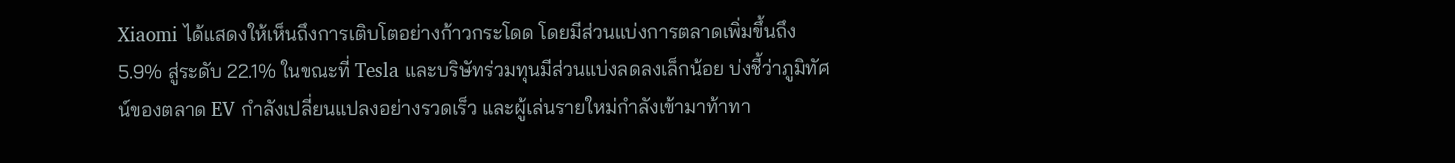Xiaomi ได้แสดงให้เห็นถึงการเติบโตอย่างก้าวกระโดด โดยมีส่วนแบ่งการตลาดเพิ่มขึ้นถึง 5.9% สู่ระดับ 22.1% ในขณะที่ Tesla และบริษัทร่วมทุนมีส่วนแบ่งลดลงเล็กน้อย บ่งชี้ว่าภูมิทัศน์ของตลาด EV กำลังเปลี่ยนแปลงอย่างรวดเร็ว และผู้เล่นรายใหม่กำลังเข้ามาท้าทา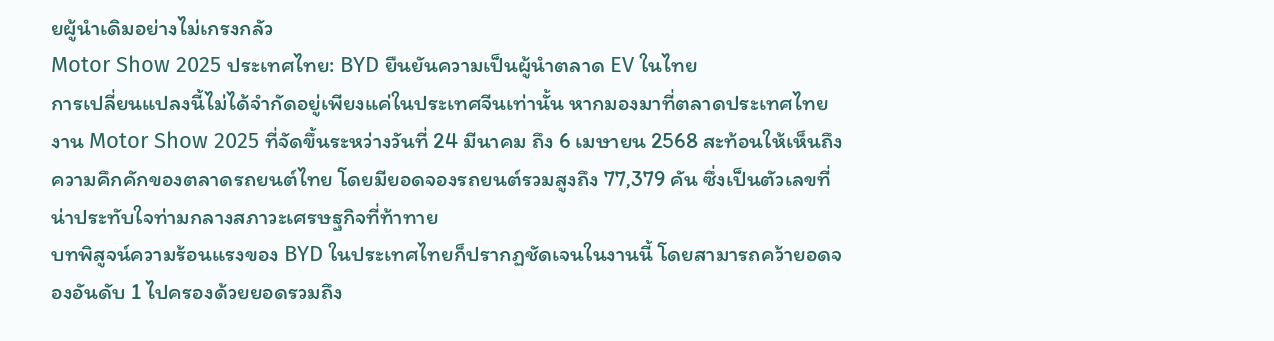ยผู้นำเดิมอย่างไม่เกรงกลัว
Motor Show 2025 ประเทศไทย: BYD ยืนยันความเป็นผู้นำตลาด EV ในไทย
การเปลี่ยนแปลงนี้ไม่ได้จำกัดอยู่เพียงแค่ในประเทศจีนเท่านั้น หากมองมาที่ตลาดประเทศไทย งาน Motor Show 2025 ที่จัดขึ้นระหว่างวันที่ 24 มีนาคม ถึง 6 เมษายน 2568 สะท้อนให้เห็นถึงความคึกคักของตลาดรถยนต์ไทย โดยมียอดจองรถยนต์รวมสูงถึง 77,379 คัน ซึ่งเป็นตัวเลขที่น่าประทับใจท่ามกลางสภาวะเศรษฐกิจที่ท้าทาย
บทพิสูจน์ความร้อนแรงของ BYD ในประเทศไทยก็ปรากฏชัดเจนในงานนี้ โดยสามารถคว้ายอดจองอันดับ 1 ไปครองด้วยยอดรวมถึง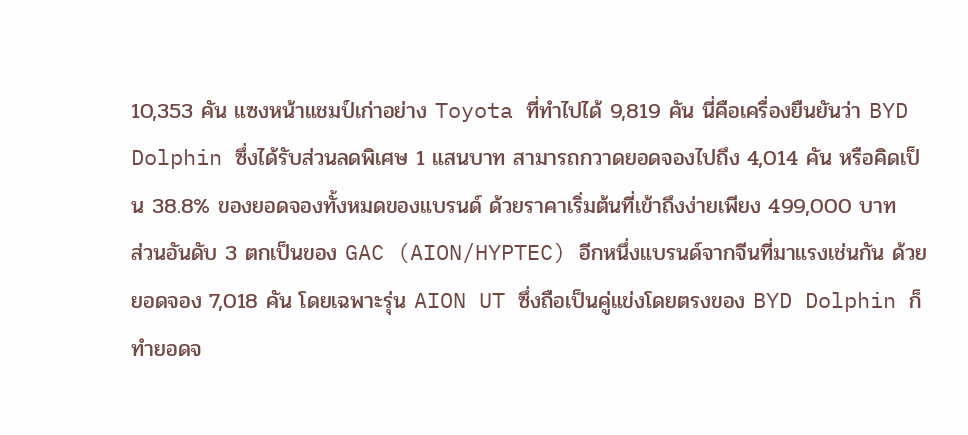10,353 คัน แซงหน้าแชมป์เก่าอย่าง Toyota ที่ทำไปได้ 9,819 คัน นี่คือเครื่องยืนยันว่า BYD Dolphin ซึ่งได้รับส่วนลดพิเศษ 1 แสนบาท สามารถกวาดยอดจองไปถึง 4,014 คัน หรือคิดเป็น 38.8% ของยอดจองทั้งหมดของแบรนด์ ด้วยราคาเริ่มต้นที่เข้าถึงง่ายเพียง 499,000 บาท
ส่วนอันดับ 3 ตกเป็นของ GAC (AION/HYPTEC) อีกหนึ่งแบรนด์จากจีนที่มาแรงเช่นกัน ด้วยยอดจอง 7,018 คัน โดยเฉพาะรุ่น AION UT ซึ่งถือเป็นคู่แข่งโดยตรงของ BYD Dolphin ก็ทำยอดจ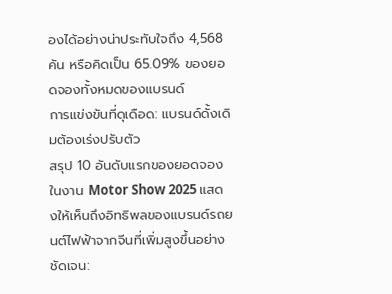องได้อย่างน่าประทับใจถึง 4,568 คัน หรือคิดเป็น 65.09% ของยอดจองทั้งหมดของแบรนด์
การแข่งขันที่ดุเดือด: แบรนด์ดั้งเดิมต้องเร่งปรับตัว
สรุป 10 อันดับแรกของยอดจองในงาน Motor Show 2025 แสดงให้เห็นถึงอิทธิพลของแบรนด์รถยนต์ไฟฟ้าจากจีนที่เพิ่มสูงขึ้นอย่างชัดเจน: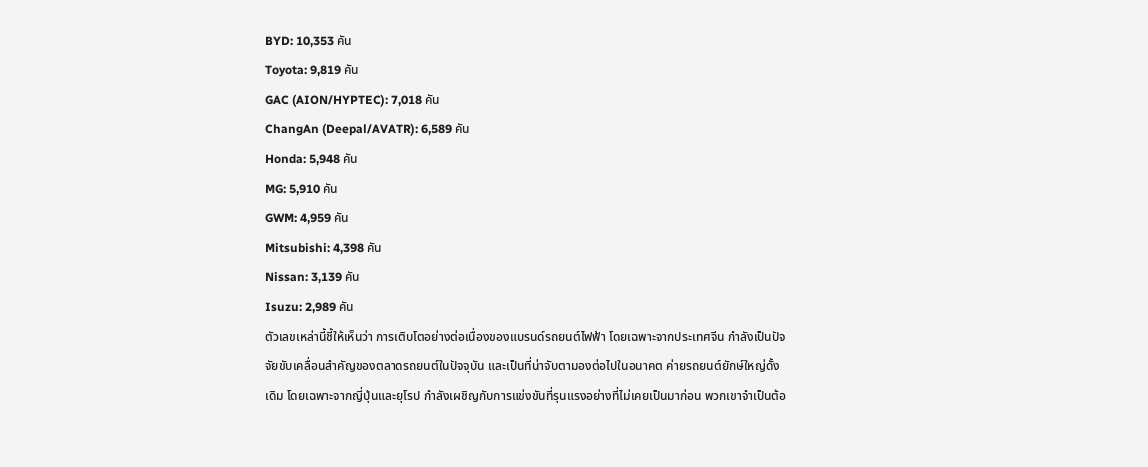BYD: 10,353 คัน
Toyota: 9,819 คัน
GAC (AION/HYPTEC): 7,018 คัน
ChangAn (Deepal/AVATR): 6,589 คัน
Honda: 5,948 คัน
MG: 5,910 คัน
GWM: 4,959 คัน
Mitsubishi: 4,398 คัน
Nissan: 3,139 คัน
Isuzu: 2,989 คัน
ตัวเลขเหล่านี้ชี้ให้เห็นว่า การเติบโตอย่างต่อเนื่องของแบรนด์รถยนต์ไฟฟ้า โดยเฉพาะจากประเทศจีน กำลังเป็นปัจจัยขับเคลื่อนสำคัญของตลาดรถยนต์ในปัจจุบัน และเป็นที่น่าจับตามองต่อไปในอนาคต ค่ายรถยนต์ยักษ์ใหญ่ดั้งเดิม โดยเฉพาะจากญี่ปุ่นและยุโรป กำลังเผชิญกับการแข่งขันที่รุนแรงอย่างที่ไม่เคยเป็นมาก่อน พวกเขาจำเป็นต้อ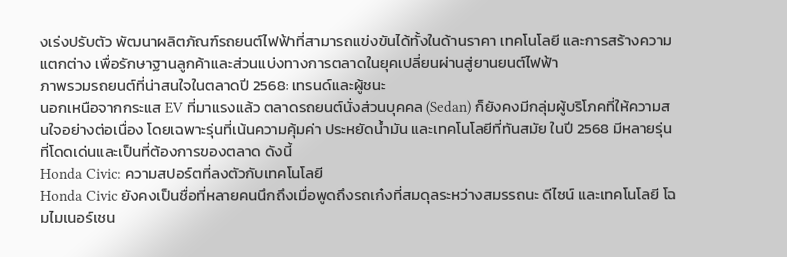งเร่งปรับตัว พัฒนาผลิตภัณฑ์รถยนต์ไฟฟ้าที่สามารถแข่งขันได้ทั้งในด้านราคา เทคโนโลยี และการสร้างความแตกต่าง เพื่อรักษาฐานลูกค้าและส่วนแบ่งทางการตลาดในยุคเปลี่ยนผ่านสู่ยานยนต์ไฟฟ้า
ภาพรวมรถยนต์ที่น่าสนใจในตลาดปี 2568: เทรนด์และผู้ชนะ
นอกเหนือจากกระแส EV ที่มาแรงแล้ว ตลาดรถยนต์นั่งส่วนบุคคล (Sedan) ก็ยังคงมีกลุ่มผู้บริโภคที่ให้ความสนใจอย่างต่อเนื่อง โดยเฉพาะรุ่นที่เน้นความคุ้มค่า ประหยัดน้ำมัน และเทคโนโลยีที่ทันสมัย ในปี 2568 มีหลายรุ่นที่โดดเด่นและเป็นที่ต้องการของตลาด ดังนี้
Honda Civic: ความสปอร์ตที่ลงตัวกับเทคโนโลยี
Honda Civic ยังคงเป็นชื่อที่หลายคนนึกถึงเมื่อพูดถึงรถเก๋งที่สมดุลระหว่างสมรรถนะ ดีไซน์ และเทคโนโลยี โฉมไมเนอร์เชน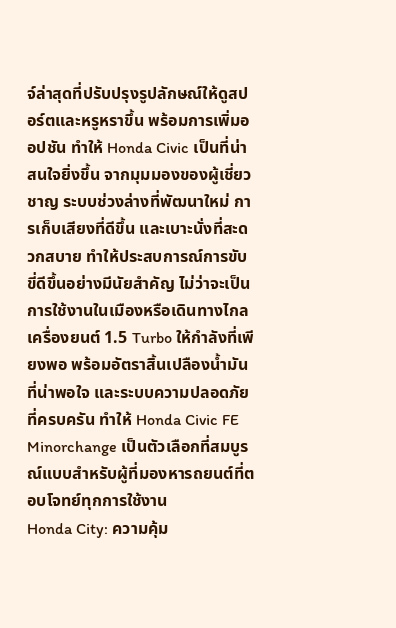จ์ล่าสุดที่ปรับปรุงรูปลักษณ์ให้ดูสปอร์ตและหรูหราขึ้น พร้อมการเพิ่มออปชัน ทำให้ Honda Civic เป็นที่น่าสนใจยิ่งขึ้น จากมุมมองของผู้เชี่ยวชาญ ระบบช่วงล่างที่พัฒนาใหม่ การเก็บเสียงที่ดีขึ้น และเบาะนั่งที่สะดวกสบาย ทำให้ประสบการณ์การขับขี่ดีขึ้นอย่างมีนัยสำคัญ ไม่ว่าจะเป็นการใช้งานในเมืองหรือเดินทางไกล เครื่องยนต์ 1.5 Turbo ให้กำลังที่เพียงพอ พร้อมอัตราสิ้นเปลืองน้ำมันที่น่าพอใจ และระบบความปลอดภัยที่ครบครัน ทำให้ Honda Civic FE Minorchange เป็นตัวเลือกที่สมบูรณ์แบบสำหรับผู้ที่มองหารถยนต์ที่ตอบโจทย์ทุกการใช้งาน
Honda City: ความคุ้ม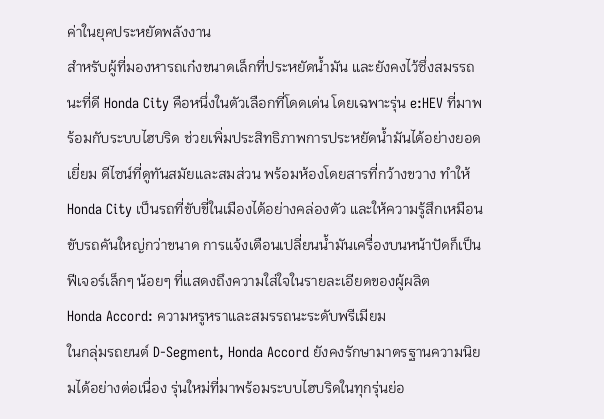ค่าในยุคประหยัดพลังงาน
สำหรับผู้ที่มองหารถเก๋งขนาดเล็กที่ประหยัดน้ำมัน และยังคงไว้ซึ่งสมรรถนะที่ดี Honda City คือหนึ่งในตัวเลือกที่โดดเด่น โดยเฉพาะรุ่น e:HEV ที่มาพร้อมกับระบบไฮบริด ช่วยเพิ่มประสิทธิภาพการประหยัดน้ำมันได้อย่างยอดเยี่ยม ดีไซน์ที่ดูทันสมัยและสมส่วน พร้อมห้องโดยสารที่กว้างขวาง ทำให้ Honda City เป็นรถที่ขับขี่ในเมืองได้อย่างคล่องตัว และให้ความรู้สึกเหมือนขับรถคันใหญ่กว่าขนาด การแจ้งเตือนเปลี่ยนน้ำมันเครื่องบนหน้าปัดก็เป็นฟีเจอร์เล็กๆ น้อยๆ ที่แสดงถึงความใส่ใจในรายละเอียดของผู้ผลิต
Honda Accord: ความหรูหราและสมรรถนะระดับพรีเมียม
ในกลุ่มรถยนต์ D-Segment, Honda Accord ยังคงรักษามาตรฐานความนิยมได้อย่างต่อเนื่อง รุ่นใหม่ที่มาพร้อมระบบไฮบริดในทุกรุ่นย่อ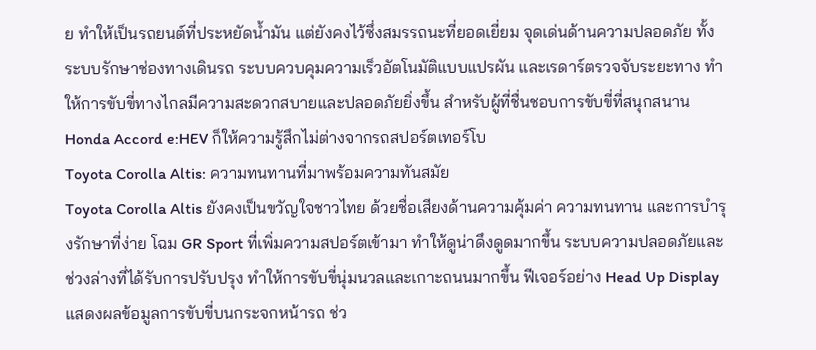ย ทำให้เป็นรถยนต์ที่ประหยัดน้ำมัน แต่ยังคงไว้ซึ่งสมรรถนะที่ยอดเยี่ยม จุดเด่นด้านความปลอดภัย ทั้งระบบรักษาช่องทางเดินรถ ระบบควบคุมความเร็วอัตโนมัติแบบแปรผัน และเรดาร์ตรวจจับระยะทาง ทำให้การขับขี่ทางไกลมีความสะดวกสบายและปลอดภัยยิ่งขึ้น สำหรับผู้ที่ชื่นชอบการขับขี่ที่สนุกสนาน Honda Accord e:HEV ก็ให้ความรู้สึกไม่ต่างจากรถสปอร์ตเทอร์โบ
Toyota Corolla Altis: ความทนทานที่มาพร้อมความทันสมัย
Toyota Corolla Altis ยังคงเป็นขวัญใจชาวไทย ด้วยชื่อเสียงด้านความคุ้มค่า ความทนทาน และการบำรุงรักษาที่ง่าย โฉม GR Sport ที่เพิ่มความสปอร์ตเข้ามา ทำให้ดูน่าดึงดูดมากขึ้น ระบบความปลอดภัยและช่วงล่างที่ได้รับการปรับปรุง ทำให้การขับขี่นุ่มนวลและเกาะถนนมากขึ้น ฟีเจอร์อย่าง Head Up Display แสดงผลข้อมูลการขับขี่บนกระจกหน้ารถ ช่ว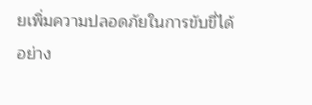ยเพิ่มความปลอดภัยในการขับขี่ได้อย่าง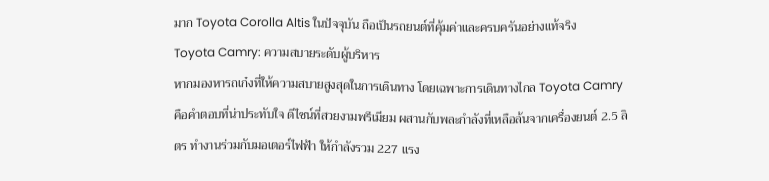มาก Toyota Corolla Altis ในปัจจุบัน ถือเป็นรถยนต์ที่คุ้มค่าและครบครันอย่างแท้จริง
Toyota Camry: ความสบายระดับผู้บริหาร
หากมองหารถเก๋งที่ให้ความสบายสูงสุดในการเดินทาง โดยเฉพาะการเดินทางไกล Toyota Camry คือคำตอบที่น่าประทับใจ ดีไซน์ที่สวยงามพรีเมียม ผสานกับพละกำลังที่เหลือล้นจากเครื่องยนต์ 2.5 ลิตร ทำงานร่วมกับมอเตอร์ไฟฟ้า ให้กำลังรวม 227 แรง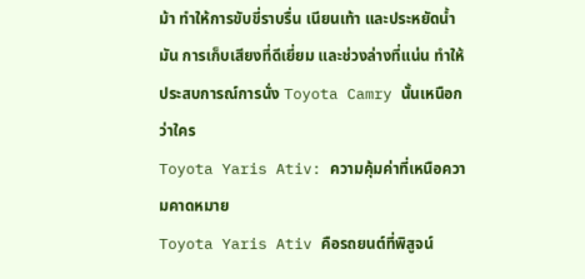ม้า ทำให้การขับขี่ราบรื่น เนียนเท้า และประหยัดน้ำมัน การเก็บเสียงที่ดีเยี่ยม และช่วงล่างที่แน่น ทำให้ประสบการณ์การนั่ง Toyota Camry นั้นเหนือกว่าใคร
Toyota Yaris Ativ: ความคุ้มค่าที่เหนือความคาดหมาย
Toyota Yaris Ativ คือรถยนต์ที่พิสูจน์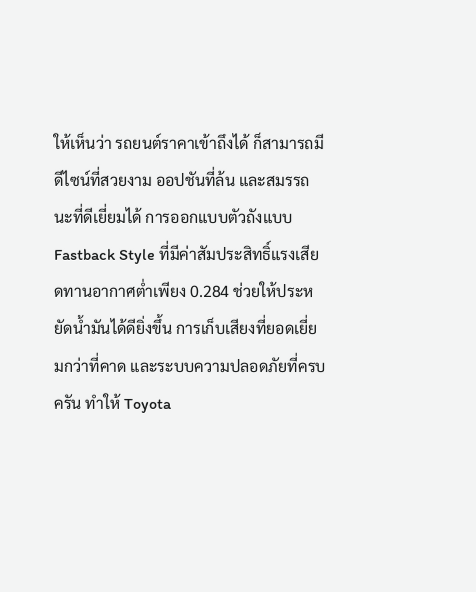ให้เห็นว่า รถยนต์ราคาเข้าถึงได้ ก็สามารถมีดีไซน์ที่สวยงาม ออปชันที่ล้น และสมรรถนะที่ดีเยี่ยมได้ การออกแบบตัวถังแบบ Fastback Style ที่มีค่าสัมประสิทธิ์แรงเสียดทานอากาศต่ำเพียง 0.284 ช่วยให้ประหยัดน้ำมันได้ดียิ่งขึ้น การเก็บเสียงที่ยอดเยี่ยมกว่าที่คาด และระบบความปลอดภัยที่ครบครัน ทำให้ Toyota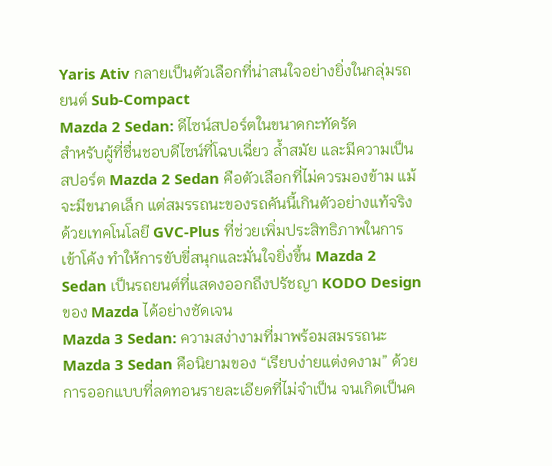Yaris Ativ กลายเป็นตัวเลือกที่น่าสนใจอย่างยิ่งในกลุ่มรถยนต์ Sub-Compact
Mazda 2 Sedan: ดีไซน์สปอร์ตในขนาดกะทัดรัด
สำหรับผู้ที่ชื่นชอบดีไซน์ที่โฉบเฉี่ยว ล้ำสมัย และมีความเป็นสปอร์ต Mazda 2 Sedan คือตัวเลือกที่ไม่ควรมองข้าม แม้จะมีขนาดเล็ก แต่สมรรถนะของรถคันนี้เกินตัวอย่างแท้จริง ด้วยเทคโนโลยี GVC-Plus ที่ช่วยเพิ่มประสิทธิภาพในการเข้าโค้ง ทำให้การขับขี่สนุกและมั่นใจยิ่งขึ้น Mazda 2 Sedan เป็นรถยนต์ที่แสดงออกถึงปรัชญา KODO Design ของ Mazda ได้อย่างชัดเจน
Mazda 3 Sedan: ความสง่างามที่มาพร้อมสมรรถนะ
Mazda 3 Sedan คือนิยามของ “เรียบง่ายแต่งดงาม” ด้วยการออกแบบที่ลดทอนรายละเอียดที่ไม่จำเป็น จนเกิดเป็นค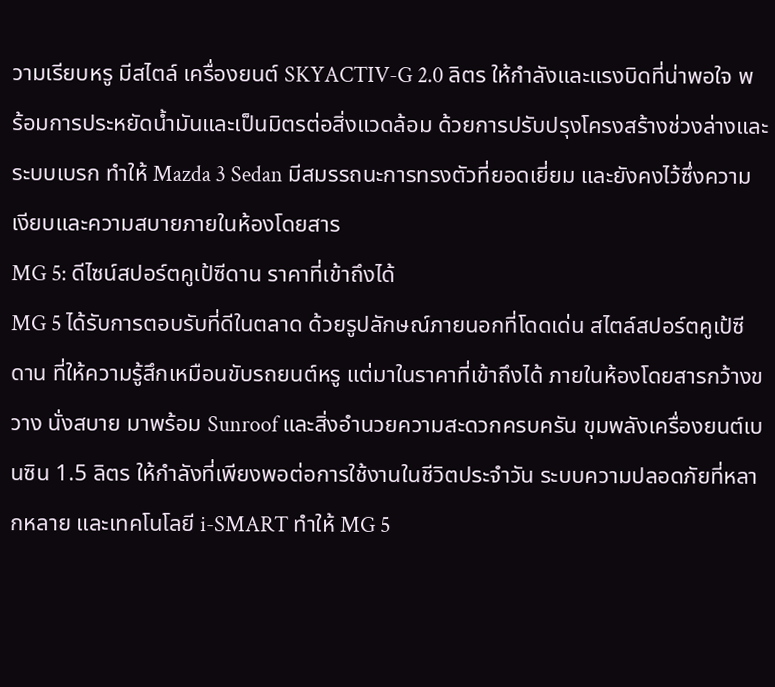วามเรียบหรู มีสไตล์ เครื่องยนต์ SKYACTIV-G 2.0 ลิตร ให้กำลังและแรงบิดที่น่าพอใจ พร้อมการประหยัดน้ำมันและเป็นมิตรต่อสิ่งแวดล้อม ด้วยการปรับปรุงโครงสร้างช่วงล่างและระบบเบรก ทำให้ Mazda 3 Sedan มีสมรรถนะการทรงตัวที่ยอดเยี่ยม และยังคงไว้ซึ่งความเงียบและความสบายภายในห้องโดยสาร
MG 5: ดีไซน์สปอร์ตคูเป้ซีดาน ราคาที่เข้าถึงได้
MG 5 ได้รับการตอบรับที่ดีในตลาด ด้วยรูปลักษณ์ภายนอกที่โดดเด่น สไตล์สปอร์ตคูเป้ซีดาน ที่ให้ความรู้สึกเหมือนขับรถยนต์หรู แต่มาในราคาที่เข้าถึงได้ ภายในห้องโดยสารกว้างขวาง นั่งสบาย มาพร้อม Sunroof และสิ่งอำนวยความสะดวกครบครัน ขุมพลังเครื่องยนต์เบนซิน 1.5 ลิตร ให้กำลังที่เพียงพอต่อการใช้งานในชีวิตประจำวัน ระบบความปลอดภัยที่หลากหลาย และเทคโนโลยี i-SMART ทำให้ MG 5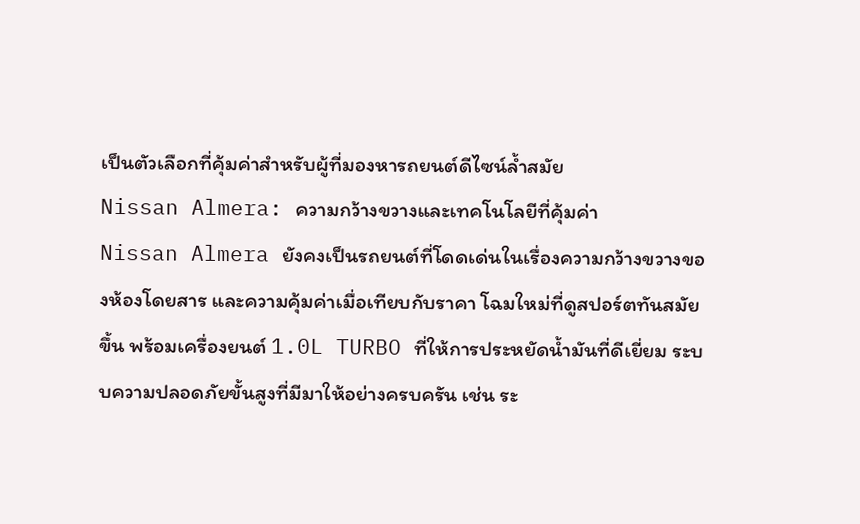เป็นตัวเลือกที่คุ้มค่าสำหรับผู้ที่มองหารถยนต์ดีไซน์ล้ำสมัย
Nissan Almera: ความกว้างขวางและเทคโนโลยีที่คุ้มค่า
Nissan Almera ยังคงเป็นรถยนต์ที่โดดเด่นในเรื่องความกว้างขวางของห้องโดยสาร และความคุ้มค่าเมื่อเทียบกับราคา โฉมใหม่ที่ดูสปอร์ตทันสมัยขึ้น พร้อมเครื่องยนต์ 1.0L TURBO ที่ให้การประหยัดน้ำมันที่ดีเยี่ยม ระบบความปลอดภัยขั้นสูงที่มีมาให้อย่างครบครัน เช่น ระ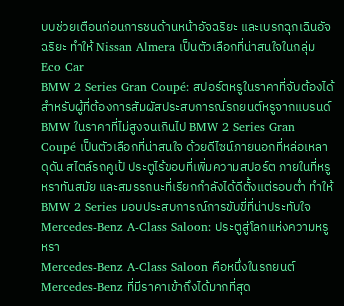บบช่วยเตือนก่อนการชนด้านหน้าอัจฉริยะ และเบรกฉุกเฉินอัจฉริยะ ทำให้ Nissan Almera เป็นตัวเลือกที่น่าสนใจในกลุ่ม Eco Car
BMW 2 Series Gran Coupé: สปอร์ตหรูในราคาที่จับต้องได้
สำหรับผู้ที่ต้องการสัมผัสประสบการณ์รถยนต์หรูจากแบรนด์ BMW ในราคาที่ไม่สูงจนเกินไป BMW 2 Series Gran Coupé เป็นตัวเลือกที่น่าสนใจ ด้วยดีไซน์ภายนอกที่หล่อเหลา ดุดัน สไตล์รถคูเป้ ประตูไร้ขอบที่เพิ่มความสปอร์ต ภายในที่หรูหราทันสมัย และสมรรถนะที่เรียกกำลังได้ดีตั้งแต่รอบต่ำ ทำให้ BMW 2 Series มอบประสบการณ์การขับขี่ที่น่าประทับใจ
Mercedes-Benz A-Class Saloon: ประตูสู่โลกแห่งความหรูหรา
Mercedes-Benz A-Class Saloon คือหนึ่งในรถยนต์ Mercedes-Benz ที่มีราคาเข้าถึงได้มากที่สุด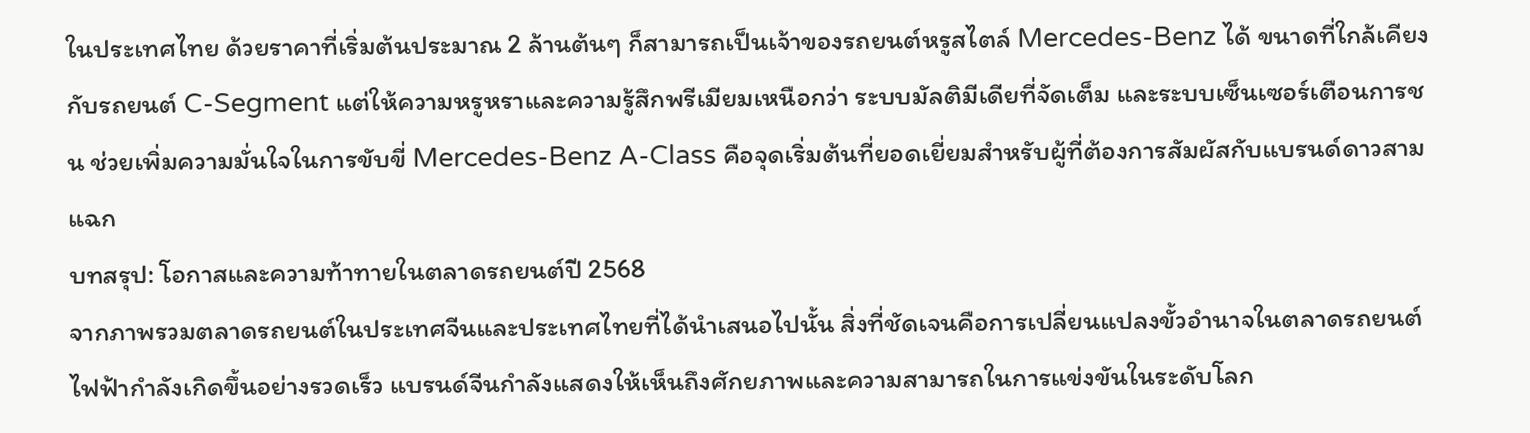ในประเทศไทย ด้วยราคาที่เริ่มต้นประมาณ 2 ล้านต้นๆ ก็สามารถเป็นเจ้าของรถยนต์หรูสไตล์ Mercedes-Benz ได้ ขนาดที่ใกล้เคียงกับรถยนต์ C-Segment แต่ให้ความหรูหราและความรู้สึกพรีเมียมเหนือกว่า ระบบมัลติมีเดียที่จัดเต็ม และระบบเซ็นเซอร์เตือนการชน ช่วยเพิ่มความมั่นใจในการขับขี่ Mercedes-Benz A-Class คือจุดเริ่มต้นที่ยอดเยี่ยมสำหรับผู้ที่ต้องการสัมผัสกับแบรนด์ดาวสามแฉก
บทสรุป: โอกาสและความท้าทายในตลาดรถยนต์ปี 2568
จากภาพรวมตลาดรถยนต์ในประเทศจีนและประเทศไทยที่ได้นำเสนอไปนั้น สิ่งที่ชัดเจนคือการเปลี่ยนแปลงขั้วอำนาจในตลาดรถยนต์ไฟฟ้ากำลังเกิดขึ้นอย่างรวดเร็ว แบรนด์จีนกำลังแสดงให้เห็นถึงศักยภาพและความสามารถในการแข่งขันในระดับโลก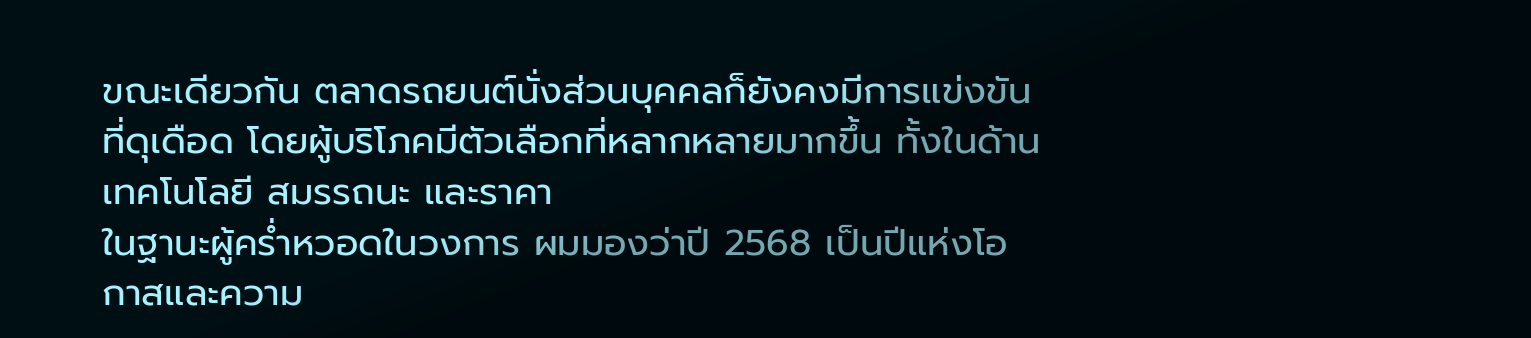ขณะเดียวกัน ตลาดรถยนต์นั่งส่วนบุคคลก็ยังคงมีการแข่งขันที่ดุเดือด โดยผู้บริโภคมีตัวเลือกที่หลากหลายมากขึ้น ทั้งในด้านเทคโนโลยี สมรรถนะ และราคา
ในฐานะผู้คร่ำหวอดในวงการ ผมมองว่าปี 2568 เป็นปีแห่งโอกาสและความ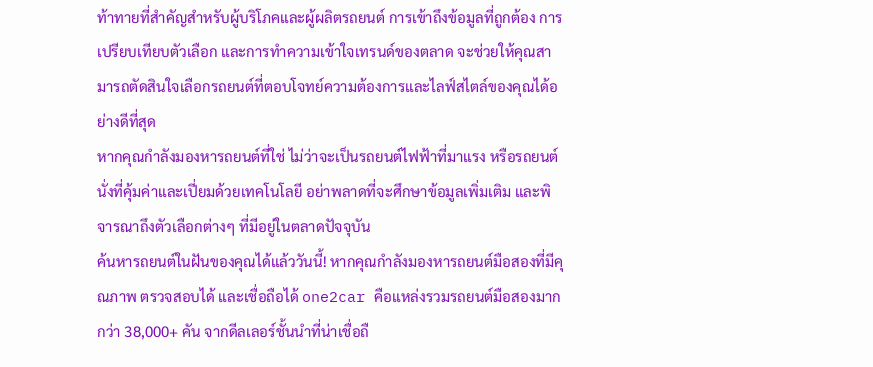ท้าทายที่สำคัญสำหรับผู้บริโภคและผู้ผลิตรถยนต์ การเข้าถึงข้อมูลที่ถูกต้อง การเปรียบเทียบตัวเลือก และการทำความเข้าใจเทรนด์ของตลาด จะช่วยให้คุณสามารถตัดสินใจเลือกรถยนต์ที่ตอบโจทย์ความต้องการและไลฟ์สไตล์ของคุณได้อย่างดีที่สุด
หากคุณกำลังมองหารถยนต์ที่ใช่ ไม่ว่าจะเป็นรถยนต์ไฟฟ้าที่มาแรง หรือรถยนต์นั่งที่คุ้มค่าและเปี่ยมด้วยเทคโนโลยี อย่าพลาดที่จะศึกษาข้อมูลเพิ่มเติม และพิจารณาถึงตัวเลือกต่างๆ ที่มีอยู่ในตลาดปัจจุบัน
ค้นหารถยนต์ในฝันของคุณได้แล้ววันนี้! หากคุณกำลังมองหารถยนต์มือสองที่มีคุณภาพ ตรวจสอบได้ และเชื่อถือได้ one2car คือแหล่งรวมรถยนต์มือสองมากกว่า 38,000+ คัน จากดีลเลอร์ชั้นนำที่น่าเชื่อถื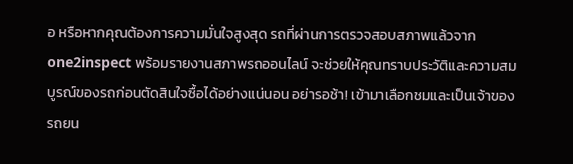อ หรือหากคุณต้องการความมั่นใจสูงสุด รถที่ผ่านการตรวจสอบสภาพแล้วจาก one2inspect พร้อมรายงานสภาพรถออนไลน์ จะช่วยให้คุณทราบประวัติและความสมบูรณ์ของรถก่อนตัดสินใจซื้อได้อย่างแน่นอน อย่ารอช้า! เข้ามาเลือกชมและเป็นเจ้าของรถยน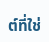ต์ที่ใช่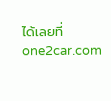ได้เลยที่ one2car.com